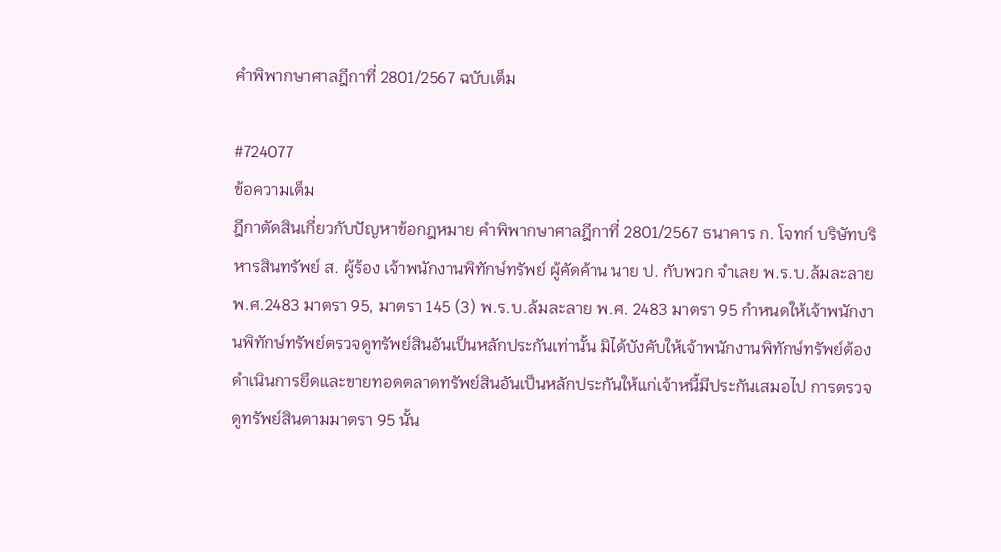คำพิพากษาศาลฎีกาที่ 2801/2567 ฉบับเต็ม

#724077
ข้อความเต็ม
ฎีกาตัดสินเกี่ยวกับปัญหาข้อกฎหมาย คำพิพากษาศาลฎีกาที่ 2801/2567 ธนาคาร ก. โจทก์ บริษัทบริหารสินทรัพย์ ส. ผู้ร้อง เจ้าพนักงานพิทักษ์ทรัพย์ ผู้คัดค้าน นาย ป. กับพวก จำเลย พ.ร.บ.ล้มละลาย พ.ศ.2483 มาตรา 95, มาตรา 145 (3) พ.ร.บ.ล้มละลาย พ.ศ. 2483 มาตรา 95 กำหนดให้เจ้าพนักงานพิทักษ์ทรัพย์ตรวจดูทรัพย์สินอันเป็นหลักประกันเท่านั้น มิได้บังคับให้เจ้าพนักงานพิทักษ์ทรัพย์ต้องดำเนินการยึดและขายทอดตลาดทรัพย์สินอันเป็นหลักประกันให้แก่เจ้าหนี้มีประกันเสมอไป การตรวจดูทรัพย์สินตามมาตรา 95 นั้น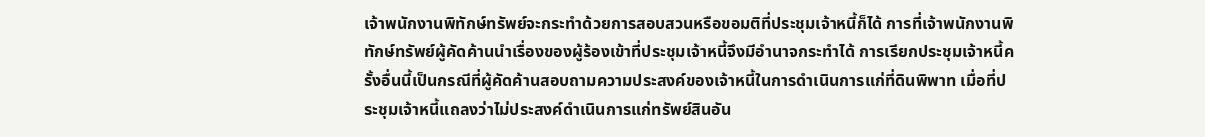เจ้าพนักงานพิทักษ์ทรัพย์จะกระทำด้วยการสอบสวนหรือขอมติที่ประชุมเจ้าหนี้ก็ได้ การที่เจ้าพนักงานพิทักษ์ทรัพย์ผู้คัดค้านนำเรื่องของผู้ร้องเข้าที่ประชุมเจ้าหนี้จึงมีอำนาจกระทำได้ การเรียกประชุมเจ้าหนี้ครั้งอื่นนี้เป็นกรณีที่ผู้คัดค้านสอบถามความประสงค์ของเจ้าหนี้ในการดำเนินการแก่ที่ดินพิพาท เมื่อที่ประชุมเจ้าหนี้แถลงว่าไม่ประสงค์ดำเนินการแก่ทรัพย์สินอัน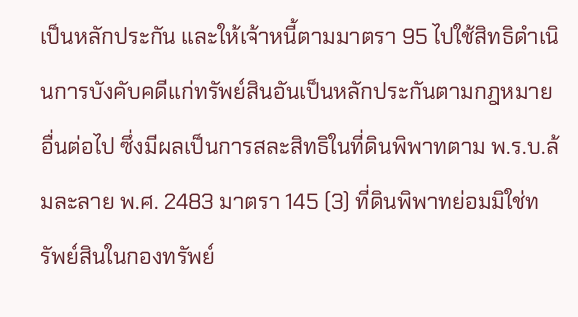เป็นหลักประกัน และให้เจ้าหนี้ตามมาตรา 95 ไปใช้สิทธิดำเนินการบังคับคดีแก่ทรัพย์สินอันเป็นหลักประกันตามกฎหมายอื่นต่อไป ซึ่งมีผลเป็นการสละสิทธิในที่ดินพิพาทตาม พ.ร.บ.ล้มละลาย พ.ศ. 2483 มาตรา 145 (3) ที่ดินพิพาทย่อมมิใช่ทรัพย์สินในกองทรัพย์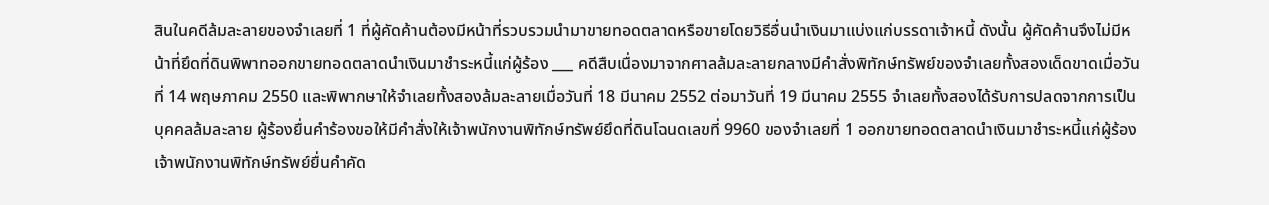สินในคดีล้มละลายของจำเลยที่ 1 ที่ผู้คัดค้านต้องมีหน้าที่รวบรวมนำมาขายทอดตลาดหรือขายโดยวิธีอื่นนำเงินมาแบ่งแก่บรรดาเจ้าหนี้ ดังนั้น ผู้คัดค้านจึงไม่มีหน้าที่ยึดที่ดินพิพาทออกขายทอดตลาดนำเงินมาชำระหนี้แก่ผู้ร้อง ___ คดีสืบเนื่องมาจากศาลล้มละลายกลางมีคำสั่งพิทักษ์ทรัพย์ของจำเลยทั้งสองเด็ดขาดเมื่อวันที่ 14 พฤษภาคม 2550 และพิพากษาให้จำเลยทั้งสองล้มละลายเมื่อวันที่ 18 มีนาคม 2552 ต่อมาวันที่ 19 มีนาคม 2555 จำเลยทั้งสองได้รับการปลดจากการเป็นบุคคลล้มละลาย ผู้ร้องยื่นคำร้องขอให้มีคำสั่งให้เจ้าพนักงานพิทักษ์ทรัพย์ยึดที่ดินโฉนดเลขที่ 9960 ของจำเลยที่ 1 ออกขายทอดตลาดนำเงินมาชำระหนี้แก่ผู้ร้อง เจ้าพนักงานพิทักษ์ทรัพย์ยื่นคำคัด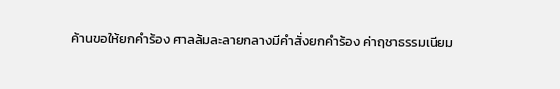ค้านขอให้ยกคำร้อง ศาลล้มละลายกลางมีคำสั่งยกคำร้อง ค่าฤชาธรรมเนียม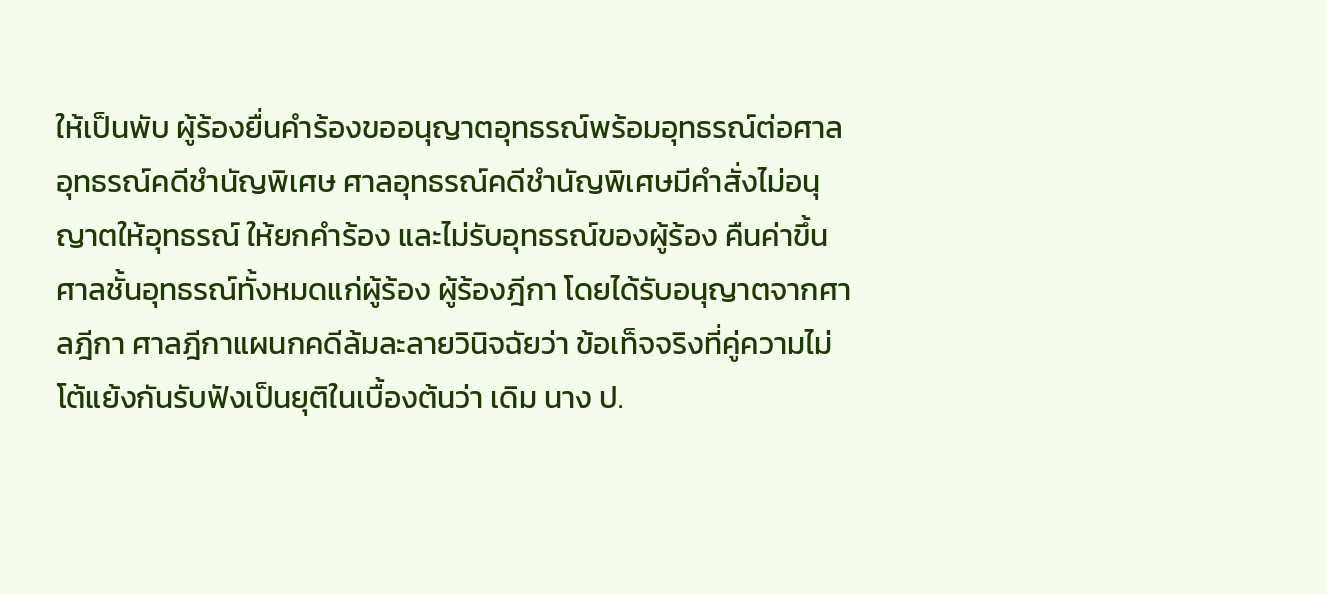ให้เป็นพับ ผู้ร้องยื่นคำร้องขออนุญาตอุทธรณ์พร้อมอุทธรณ์ต่อศาลอุทธรณ์คดีชำนัญพิเศษ ศาลอุทธรณ์คดีชำนัญพิเศษมีคำสั่งไม่อนุญาตให้อุทธรณ์ ให้ยกคำร้อง และไม่รับอุทธรณ์ของผู้ร้อง คืนค่าขึ้นศาลชั้นอุทธรณ์ทั้งหมดแก่ผู้ร้อง ผู้ร้องฎีกา โดยได้รับอนุญาตจากศาลฎีกา ศาลฎีกาแผนกคดีล้มละลายวินิจฉัยว่า ข้อเท็จจริงที่คู่ความไม่โต้แย้งกันรับฟังเป็นยุติในเบื้องต้นว่า เดิม นาง ป.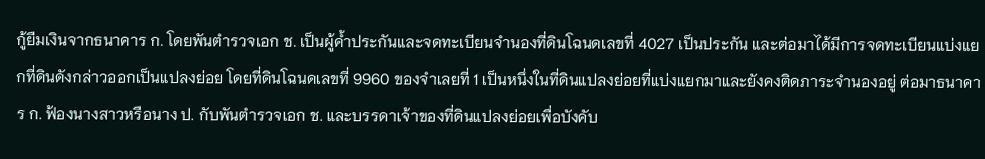กู้ยืมเงินจากธนาคาร ก. โดยพันตำรวจเอก ช. เป็นผู้ค้ำประกันและจดทะเบียนจำนองที่ดินโฉนดเลขที่ 4027 เป็นประกัน และต่อมาได้มีการจดทะเบียนแบ่งแยกที่ดินดังกล่าวออกเป็นแปลงย่อย โดยที่ดินโฉนดเลขที่ 9960 ของจำเลยที่ 1 เป็นหนึ่งในที่ดินแปลงย่อยที่แบ่งแยกมาและยังคงติดภาระจำนองอยู่ ต่อมาธนาคาร ก. ฟ้องนางสาวหรือนาง ป. กับพันตำรวจเอก ช. และบรรดาเจ้าของที่ดินแปลงย่อยเพื่อบังคับ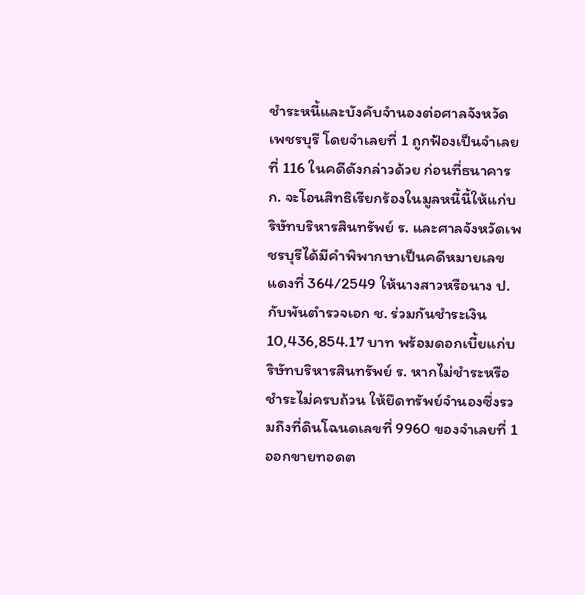ชำระหนี้และบังคับจำนองต่อศาลจังหวัดเพชรบุรี โดยจำเลยที่ 1 ถูกฟ้องเป็นจำเลยที่ 116 ในคดีดังกล่าวด้วย ก่อนที่ธนาคาร ก. จะโอนสิทธิเรียกร้องในมูลหนี้นี้ให้แก่บริษัทบริหารสินทรัพย์ ร. และศาลจังหวัดเพชรบุรีได้มีคำพิพากษาเป็นคดีหมายเลขแดงที่ 364/2549 ให้นางสาวหรือนาง ป. กับพันตำรวจเอก ช. ร่วมกันชำระเงิน 10,436,854.17 บาท พร้อมดอกเบี้ยแก่บริษัทบริหารสินทรัพย์ ร. หากไม่ชำระหรือชำระไม่ครบถ้วน ให้ยึดทรัพย์จำนองซึ่งรวมถึงที่ดินโฉนดเลขที่ 9960 ของจำเลยที่ 1 ออกขายทอดต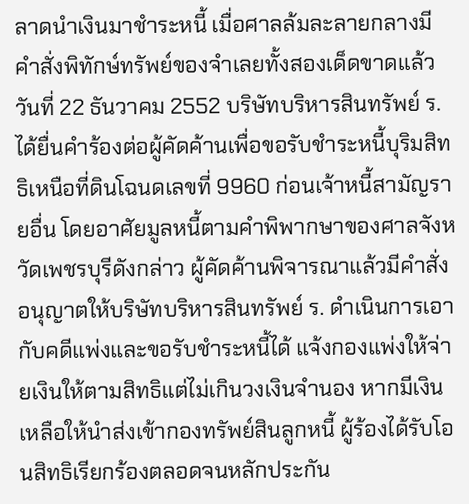ลาดนำเงินมาชำระหนี้ เมื่อศาลล้มละลายกลางมีคำสั่งพิทักษ์ทรัพย์ของจำเลยทั้งสองเด็ดขาดแล้ว วันที่ 22 ธันวาคม 2552 บริษัทบริหารสินทรัพย์ ร. ได้ยื่นคำร้องต่อผู้คัดค้านเพื่อขอรับชำระหนี้บุริมสิทธิเหนือที่ดินโฉนดเลขที่ 9960 ก่อนเจ้าหนี้สามัญรายอื่น โดยอาศัยมูลหนี้ตามคำพิพากษาของศาลจังหวัดเพชรบุรีดังกล่าว ผู้คัดค้านพิจารณาแล้วมีคำสั่งอนุญาตให้บริษัทบริหารสินทรัพย์ ร. ดำเนินการเอากับคดีแพ่งและขอรับชำระหนี้ได้ แจ้งกองแพ่งให้จ่ายเงินให้ตามสิทธิแต่ไม่เกินวงเงินจำนอง หากมีเงินเหลือให้นำส่งเข้ากองทรัพย์สินลูกหนี้ ผู้ร้องได้รับโอนสิทธิเรียกร้องตลอดจนหลักประกัน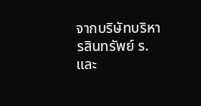จากบริษัทบริหารสินทรัพย์ ร. และ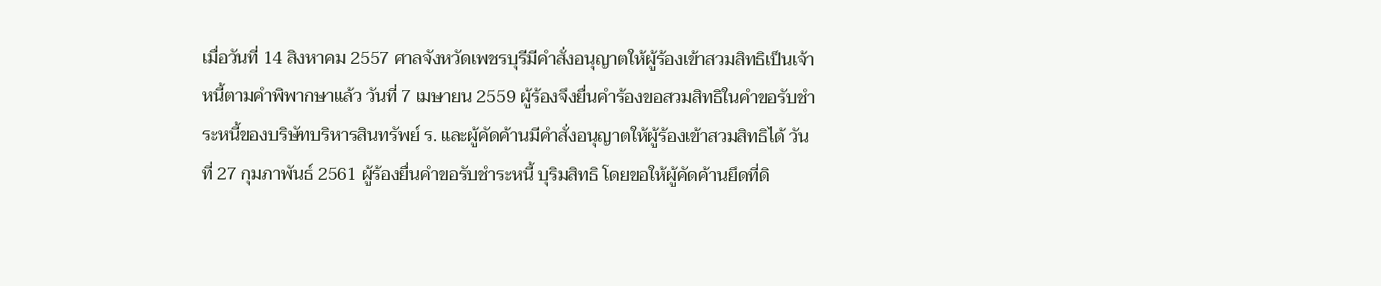เมื่อวันที่ 14 สิงหาคม 2557 ศาลจังหวัดเพชรบุรีมีคำสั่งอนุญาตให้ผู้ร้องเข้าสวมสิทธิเป็นเจ้าหนี้ตามคำพิพากษาแล้ว วันที่ 7 เมษายน 2559 ผู้ร้องจึงยื่นคำร้องขอสวมสิทธิในคำขอรับชำระหนี้ของบริษัทบริหารสินทรัพย์ ร. และผู้คัดค้านมีคำสั่งอนุญาตให้ผู้ร้องเข้าสวมสิทธิได้ วันที่ 27 กุมภาพันธ์ 2561 ผู้ร้องยื่นคำขอรับชำระหนี้ บุริมสิทธิ โดยขอให้ผู้คัดค้านยึดที่ดิ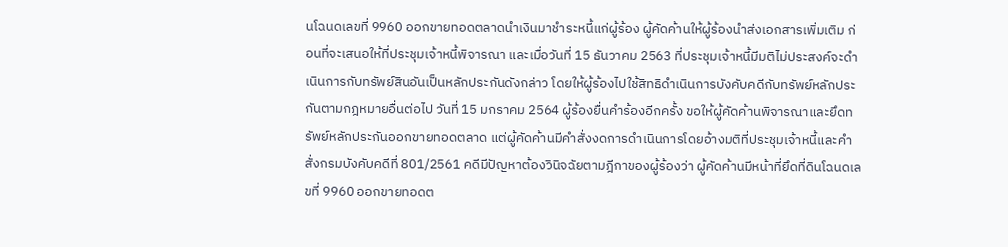นโฉนดเลขที่ 9960 ออกขายทอดตลาดนำเงินมาชำระหนี้แก่ผู้ร้อง ผู้คัดค้านให้ผู้ร้องนำส่งเอกสารเพิ่มเติม ก่อนที่จะเสนอให้ที่ประชุมเจ้าหนี้พิจารณา และเมื่อวันที่ 15 ธันวาคม 2563 ที่ประชุมเจ้าหนี้มีมติไม่ประสงค์จะดำเนินการกับทรัพย์สินอันเป็นหลักประกันดังกล่าว โดยให้ผู้ร้องไปใช้สิทธิดำเนินการบังคับคดีกับทรัพย์หลักประกันตามกฎหมายอื่นต่อไป วันที่ 15 มกราคม 2564 ผู้ร้องยื่นคำร้องอีกครั้ง ขอให้ผู้คัดค้านพิจารณาและยึดทรัพย์หลักประกันออกขายทอดตลาด แต่ผู้คัดค้านมีคำสั่งงดการดำเนินการโดยอ้างมติที่ประชุมเจ้าหนี้และคำสั่งกรมบังคับคดีที่ 801/2561 คดีมีปัญหาต้องวินิจฉัยตามฎีกาของผู้ร้องว่า ผู้คัดค้านมีหน้าที่ยึดที่ดินโฉนดเลขที่ 9960 ออกขายทอดต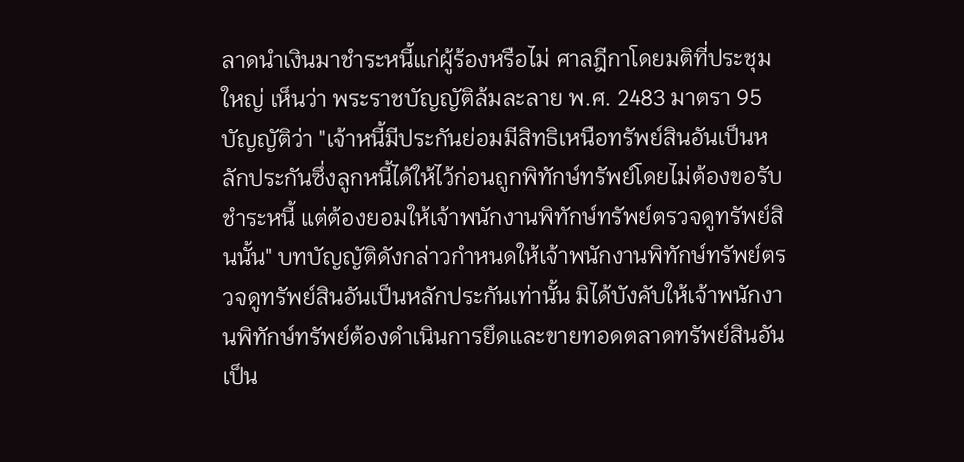ลาดนำเงินมาชำระหนี้แก่ผู้ร้องหรือไม่ ศาลฎีกาโดยมติที่ประชุมใหญ่ เห็นว่า พระราชบัญญัติล้มละลาย พ.ศ. 2483 มาตรา 95 บัญญัติว่า "เจ้าหนี้มีประกันย่อมมีสิทธิเหนือทรัพย์สินอันเป็นหลักประกันซึ่งลูกหนี้ได้ให้ไว้ก่อนถูกพิทักษ์ทรัพย์โดยไม่ต้องขอรับชำระหนี้ แต่ต้องยอมให้เจ้าพนักงานพิทักษ์ทรัพย์ตรวจดูทรัพย์สินนั้น" บทบัญญัติดังกล่าวกำหนดให้เจ้าพนักงานพิทักษ์ทรัพย์ตรวจดูทรัพย์สินอันเป็นหลักประกันเท่านั้น มิได้บังคับให้เจ้าพนักงานพิทักษ์ทรัพย์ต้องดำเนินการยึดและขายทอดตลาดทรัพย์สินอันเป็น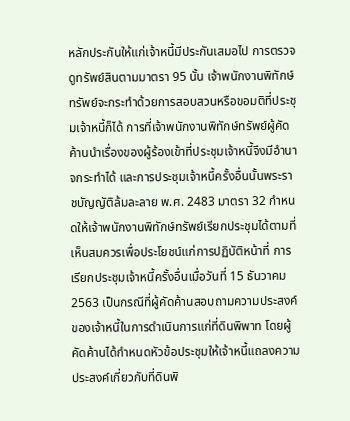หลักประกันให้แก่เจ้าหนี้มีประกันเสมอไป การตรวจดูทรัพย์สินตามมาตรา 95 นั้น เจ้าพนักงานพิทักษ์ทรัพย์จะกระทำด้วยการสอบสวนหรือขอมติที่ประชุมเจ้าหนี้ก็ได้ การที่เจ้าพนักงานพิทักษ์ทรัพย์ผู้คัดค้านนำเรื่องของผู้ร้องเข้าที่ประชุมเจ้าหนี้จึงมีอำนาจกระทำได้ และการประชุมเจ้าหนี้ครั้งอื่นนั้นพระราชบัญญัติล้มละลาย พ.ศ. 2483 มาตรา 32 กำหนดให้เจ้าพนักงานพิทักษ์ทรัพย์เรียกประชุมได้ตามที่เห็นสมควรเพื่อประโยชน์แก่การปฏิบัติหน้าที่ การเรียกประชุมเจ้าหนี้ครั้งอื่นเมื่อวันที่ 15 ธันวาคม 2563 เป็นกรณีที่ผู้คัดค้านสอบถามความประสงค์ของเจ้าหนี้ในการดำเนินการแก่ที่ดินพิพาท โดยผู้คัดค้านได้กำหนดหัวข้อประชุมให้เจ้าหนี้แถลงความประสงค์เกี่ยวกับที่ดินพิ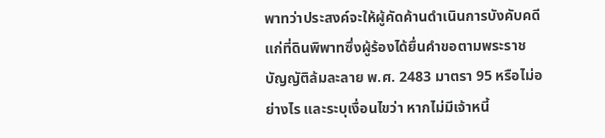พาทว่าประสงค์จะให้ผู้คัดค้านดำเนินการบังคับคดีแก่ที่ดินพิพาทซึ่งผู้ร้องได้ยื่นคำขอตามพระราชบัญญัติล้มละลาย พ.ศ. 2483 มาตรา 95 หรือไม่อย่างไร และระบุเงื่อนไขว่า หากไม่มีเจ้าหนี้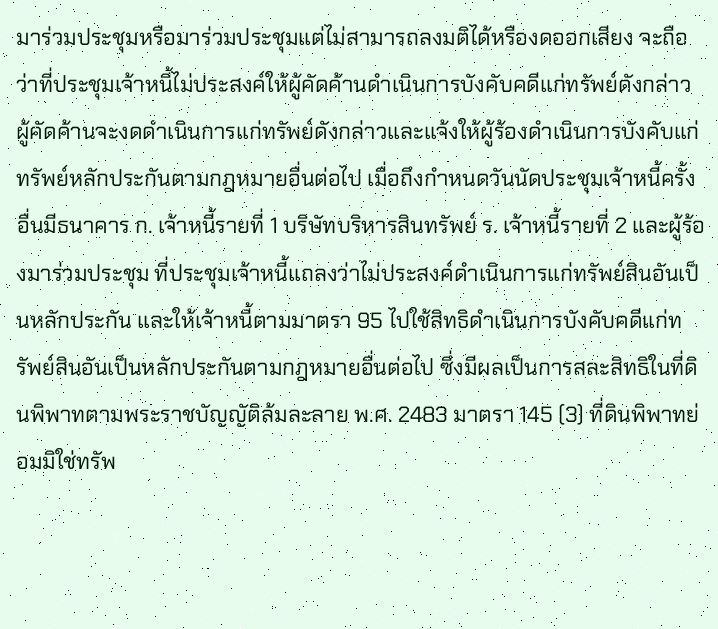มาร่วมประชุมหรือมาร่วมประชุมแต่ไม่สามารถลงมติได้หรืองดออกเสียง จะถือว่าที่ประชุมเจ้าหนี้ไม่ประสงค์ให้ผู้คัดค้านดำเนินการบังคับคดีแก่ทรัพย์ดังกล่าว ผู้คัดค้านจะงดดำเนินการแก่ทรัพย์ดังกล่าวและแจ้งให้ผู้ร้องดำเนินการบังคับแก่ทรัพย์หลักประกันตามกฎหมายอื่นต่อไป เมื่อถึงกำหนดวันนัดประชุมเจ้าหนี้ครั้งอื่นมีธนาคาร ก. เจ้าหนี้รายที่ 1 บริษัทบริหารสินทรัพย์ ร. เจ้าหนี้รายที่ 2 และผู้ร้องมาร่วมประชุม ที่ประชุมเจ้าหนี้แถลงว่าไม่ประสงค์ดำเนินการแก่ทรัพย์สินอันเป็นหลักประกัน และให้เจ้าหนี้ตามมาตรา 95 ไปใช้สิทธิดำเนินการบังคับคดีแก่ทรัพย์สินอันเป็นหลักประกันตามกฎหมายอื่นต่อไป ซึ่งมีผลเป็นการสละสิทธิในที่ดินพิพาทตามพระราชบัญญัติล้มละลาย พ.ศ. 2483 มาตรา 145 (3) ที่ดินพิพาทย่อมมิใช่ทรัพ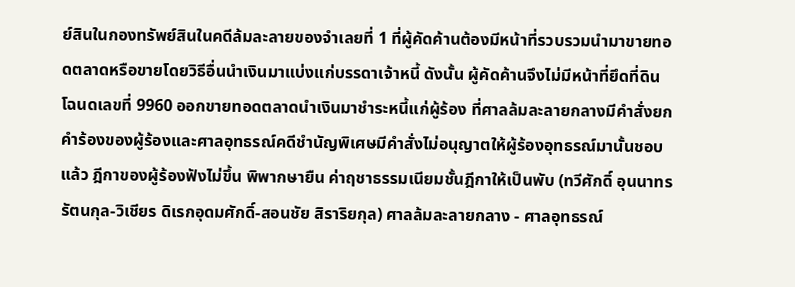ย์สินในกองทรัพย์สินในคดีล้มละลายของจำเลยที่ 1 ที่ผู้คัดค้านต้องมีหน้าที่รวบรวมนำมาขายทอดตลาดหรือขายโดยวิธีอื่นนำเงินมาแบ่งแก่บรรดาเจ้าหนี้ ดังนั้น ผู้คัดค้านจึงไม่มีหน้าที่ยึดที่ดินโฉนดเลขที่ 9960 ออกขายทอดตลาดนำเงินมาชำระหนี้แก่ผู้ร้อง ที่ศาลล้มละลายกลางมีคำสั่งยกคำร้องของผู้ร้องและศาลอุทธรณ์คดีชำนัญพิเศษมีคำสั่งไม่อนุญาตให้ผู้ร้องอุทธรณ์มานั้นชอบแล้ว ฎีกาของผู้ร้องฟังไม่ขึ้น พิพากษายืน ค่าฤชาธรรมเนียมชั้นฎีกาให้เป็นพับ (ทวีศักดิ์ อุนนาทรรัตนกุล-วิเชียร ดิเรกอุดมศักดิ์-สอนชัย สิราริยกุล) ศาลล้มละลายกลาง - ศาลอุทธรณ์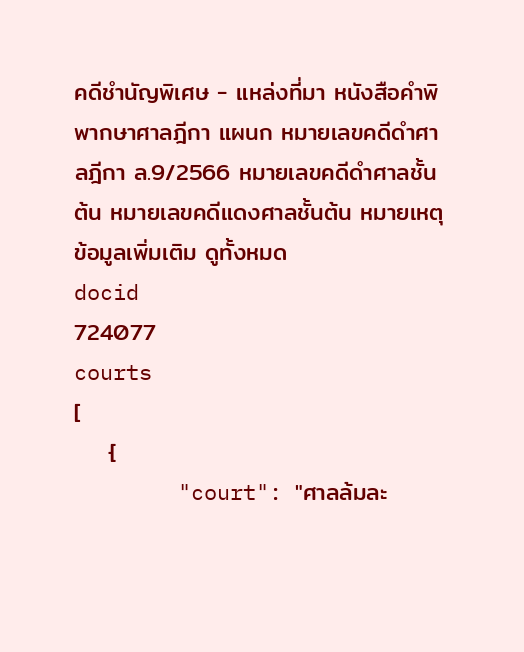คดีชำนัญพิเศษ - แหล่งที่มา หนังสือคำพิพากษาศาลฎีกา แผนก หมายเลขคดีดำศาลฎีกา ล.9/2566 หมายเลขคดีดำศาลชั้นต้น หมายเลขคดีแดงศาลชั้นต้น หมายเหตุ
ข้อมูลเพิ่มเติม ดูทั้งหมด
docid
724077
courts
[
    {
        "court": "ศาลล้มละ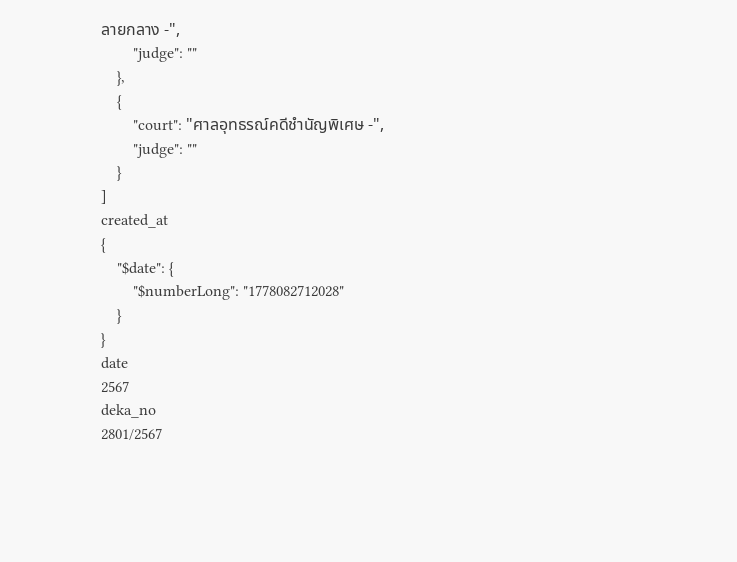ลายกลาง -",
        "judge": ""
    },
    {
        "court": "ศาลอุทธรณ์คดีชำนัญพิเศษ -",
        "judge": ""
    }
]
created_at
{
    "$date": {
        "$numberLong": "1778082712028"
    }
}
date
2567
deka_no
2801/2567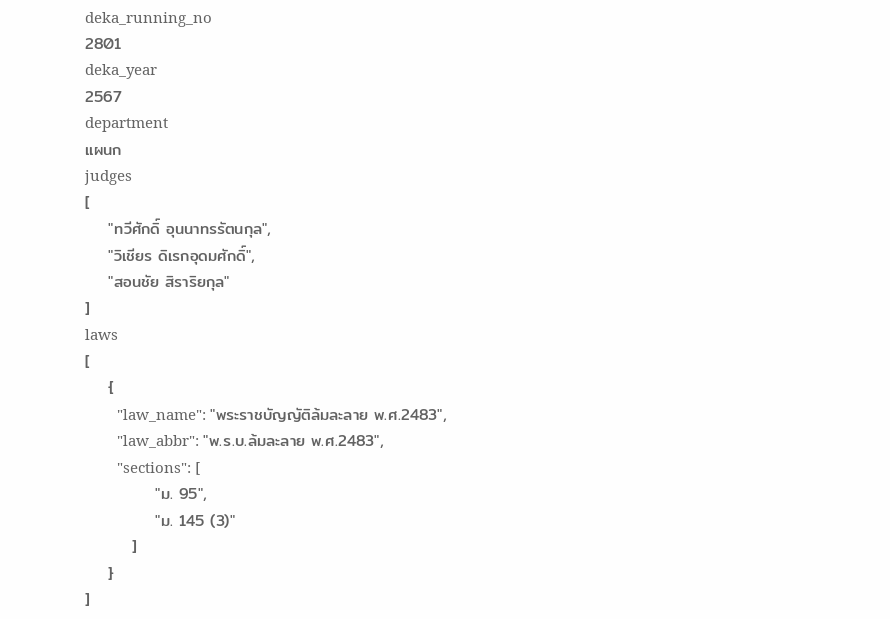deka_running_no
2801
deka_year
2567
department
แผนก
judges
[
    "ทวีศักดิ์ อุนนาทรรัตนกุล",
    "วิเชียร ดิเรกอุดมศักดิ์",
    "สอนชัย สิราริยกุล"
]
laws
[
    {
        "law_name": "พระราชบัญญัติล้มละลาย พ.ศ.2483",
        "law_abbr": "พ.ร.บ.ล้มละลาย พ.ศ.2483",
        "sections": [
            "ม. 95",
            "ม. 145 (3)"
        ]
    }
]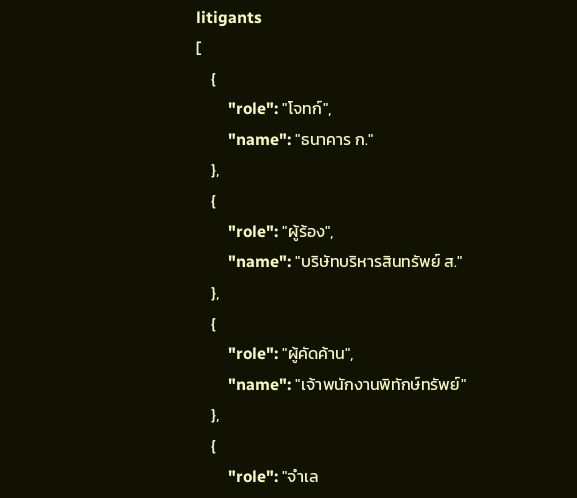litigants
[
    {
        "role": "โจทก์",
        "name": "ธนาคาร ก."
    },
    {
        "role": "ผู้ร้อง",
        "name": "บริษัทบริหารสินทรัพย์ ส."
    },
    {
        "role": "ผู้คัดค้าน",
        "name": "เจ้าพนักงานพิทักษ์ทรัพย์"
    },
    {
        "role": "จำเล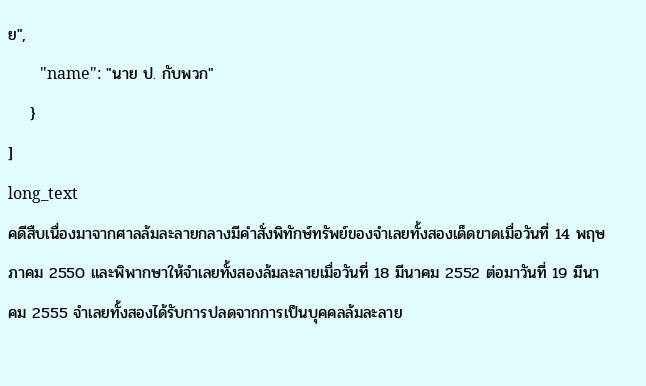ย",
        "name": "นาย ป. กับพวก"
    }
]
long_text
คดีสืบเนื่องมาจากศาลล้มละลายกลางมีคำสั่งพิทักษ์ทรัพย์ของจำเลยทั้งสองเด็ดขาดเมื่อวันที่ 14 พฤษภาคม 2550 และพิพากษาให้จำเลยทั้งสองล้มละลายเมื่อวันที่ 18 มีนาคม 2552 ต่อมาวันที่ 19 มีนาคม 2555 จำเลยทั้งสองได้รับการปลดจากการเป็นบุคคลล้มละลาย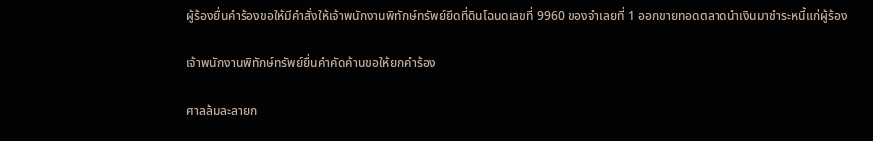ผู้ร้องยื่นคำร้องขอให้มีคำสั่งให้เจ้าพนักงานพิทักษ์ทรัพย์ยึดที่ดินโฉนดเลขที่ 9960 ของจำเลยที่ 1 ออกขายทอดตลาดนำเงินมาชำระหนี้แก่ผู้ร้อง

เจ้าพนักงานพิทักษ์ทรัพย์ยื่นคำคัดค้านขอให้ยกคำร้อง

ศาลล้มละลายก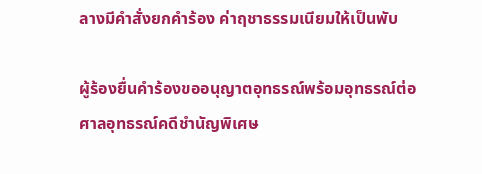ลางมีคำสั่งยกคำร้อง ค่าฤชาธรรมเนียมให้เป็นพับ

ผู้ร้องยื่นคำร้องขออนุญาตอุทธรณ์พร้อมอุทธรณ์ต่อศาลอุทธรณ์คดีชำนัญพิเศษ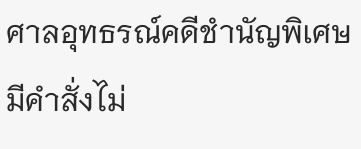ศาลอุทธรณ์คดีชำนัญพิเศษมีคำสั่งไม่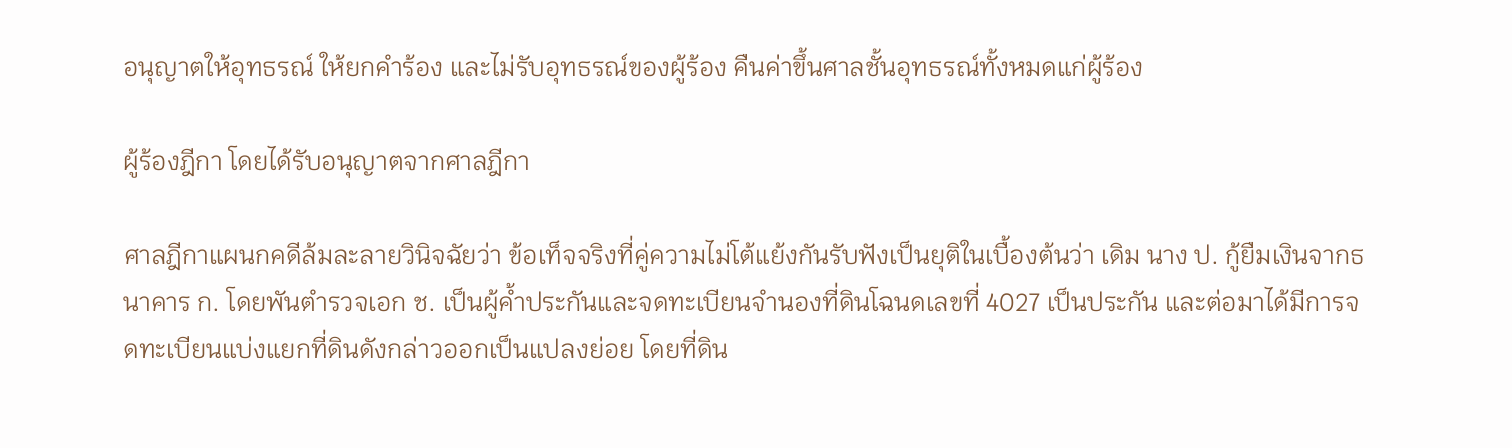อนุญาตให้อุทธรณ์ ให้ยกคำร้อง และไม่รับอุทธรณ์ของผู้ร้อง คืนค่าขึ้นศาลชั้นอุทธรณ์ทั้งหมดแก่ผู้ร้อง

ผู้ร้องฎีกา โดยได้รับอนุญาตจากศาลฎีกา

ศาลฎีกาแผนกคดีล้มละลายวินิจฉัยว่า ข้อเท็จจริงที่คู่ความไม่โต้แย้งกันรับฟังเป็นยุติในเบื้องต้นว่า เดิม นาง ป. กู้ยืมเงินจากธนาคาร ก. โดยพันตำรวจเอก ช. เป็นผู้ค้ำประกันและจดทะเบียนจำนองที่ดินโฉนดเลขที่ 4027 เป็นประกัน และต่อมาได้มีการจดทะเบียนแบ่งแยกที่ดินดังกล่าวออกเป็นแปลงย่อย โดยที่ดิน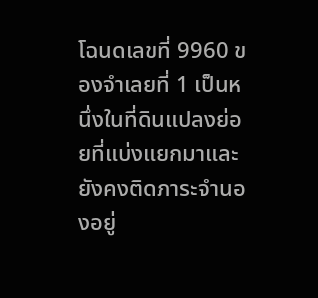โฉนดเลขที่ 9960 ของจำเลยที่ 1 เป็นหนึ่งในที่ดินแปลงย่อยที่แบ่งแยกมาและยังคงติดภาระจำนองอยู่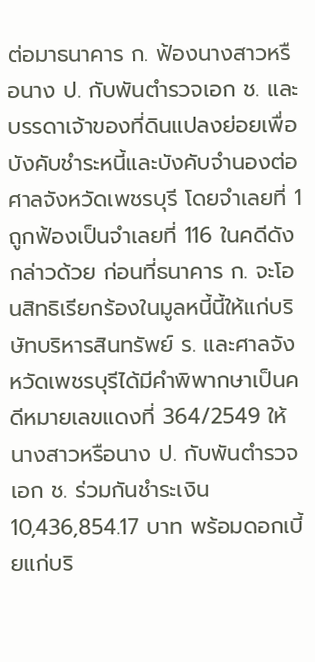ต่อมาธนาคาร ก. ฟ้องนางสาวหรือนาง ป. กับพันตำรวจเอก ช. และบรรดาเจ้าของที่ดินแปลงย่อยเพื่อบังคับชำระหนี้และบังคับจำนองต่อศาลจังหวัดเพชรบุรี โดยจำเลยที่ 1 ถูกฟ้องเป็นจำเลยที่ 116 ในคดีดังกล่าวด้วย ก่อนที่ธนาคาร ก. จะโอนสิทธิเรียกร้องในมูลหนี้นี้ให้แก่บริษัทบริหารสินทรัพย์ ร. และศาลจังหวัดเพชรบุรีได้มีคำพิพากษาเป็นคดีหมายเลขแดงที่ 364/2549 ให้นางสาวหรือนาง ป. กับพันตำรวจเอก ช. ร่วมกันชำระเงิน 10,436,854.17 บาท พร้อมดอกเบี้ยแก่บริ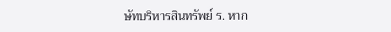ษัทบริหารสินทรัพย์ ร. หาก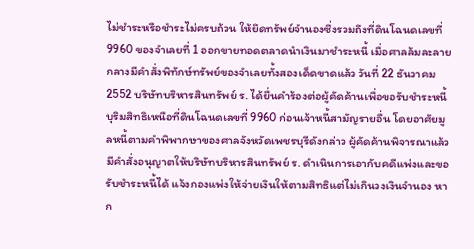ไม่ชำระหรือชำระไม่ครบถ้วน ให้ยึดทรัพย์จำนองซึ่งรวมถึงที่ดินโฉนดเลขที่ 9960 ของจำเลยที่ 1 ออกขายทอดตลาดนำเงินมาชำระหนี้ เมื่อศาลล้มละลายกลางมีคำสั่งพิทักษ์ทรัพย์ของจำเลยทั้งสองเด็ดขาดแล้ว วันที่ 22 ธันวาคม 2552 บริษัทบริหารสินทรัพย์ ร. ได้ยื่นคำร้องต่อผู้คัดค้านเพื่อขอรับชำระหนี้บุริมสิทธิเหนือที่ดินโฉนดเลขที่ 9960 ก่อนเจ้าหนี้สามัญรายอื่น โดยอาศัยมูลหนี้ตามคำพิพากษาของศาลจังหวัดเพชรบุรีดังกล่าว ผู้คัดค้านพิจารณาแล้วมีคำสั่งอนุญาตให้บริษัทบริหารสินทรัพย์ ร. ดำเนินการเอากับคดีแพ่งและขอรับชำระหนี้ได้ แจ้งกองแพ่งให้จ่ายเงินให้ตามสิทธิแต่ไม่เกินวงเงินจำนอง หาก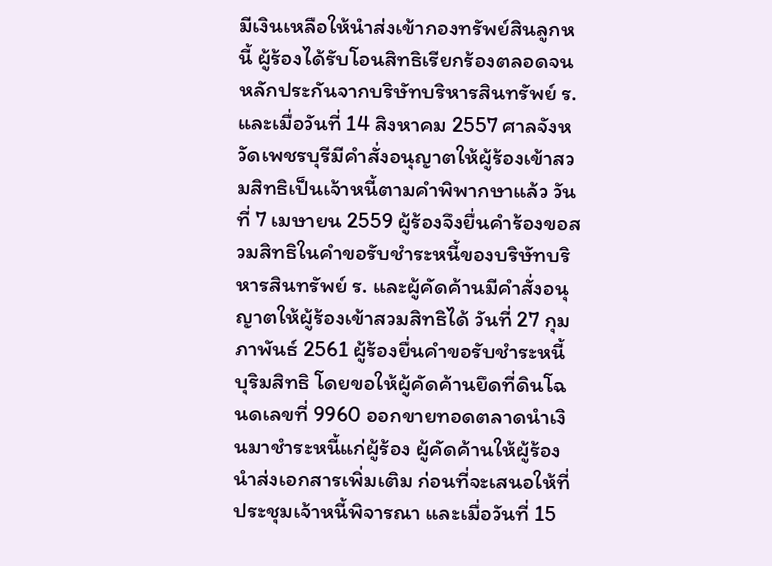มีเงินเหลือให้นำส่งเข้ากองทรัพย์สินลูกหนี้ ผู้ร้องได้รับโอนสิทธิเรียกร้องตลอดจนหลักประกันจากบริษัทบริหารสินทรัพย์ ร. และเมื่อวันที่ 14 สิงหาคม 2557 ศาลจังหวัดเพชรบุรีมีคำสั่งอนุญาตให้ผู้ร้องเข้าสวมสิทธิเป็นเจ้าหนี้ตามคำพิพากษาแล้ว วันที่ 7 เมษายน 2559 ผู้ร้องจึงยื่นคำร้องขอสวมสิทธิในคำขอรับชำระหนี้ของบริษัทบริหารสินทรัพย์ ร. และผู้คัดค้านมีคำสั่งอนุญาตให้ผู้ร้องเข้าสวมสิทธิได้ วันที่ 27 กุมภาพันธ์ 2561 ผู้ร้องยื่นคำขอรับชำระหนี้ บุริมสิทธิ โดยขอให้ผู้คัดค้านยึดที่ดินโฉนดเลขที่ 9960 ออกขายทอดตลาดนำเงินมาชำระหนี้แก่ผู้ร้อง ผู้คัดค้านให้ผู้ร้องนำส่งเอกสารเพิ่มเติม ก่อนที่จะเสนอให้ที่ประชุมเจ้าหนี้พิจารณา และเมื่อวันที่ 15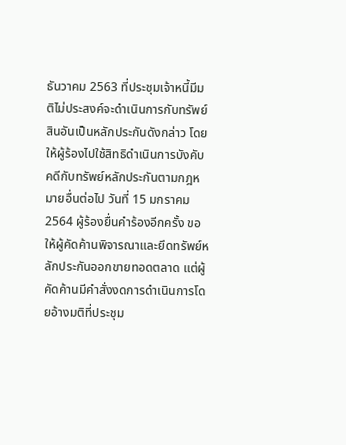ธันวาคม 2563 ที่ประชุมเจ้าหนี้มีมติไม่ประสงค์จะดำเนินการกับทรัพย์สินอันเป็นหลักประกันดังกล่าว โดยให้ผู้ร้องไปใช้สิทธิดำเนินการบังคับคดีกับทรัพย์หลักประกันตามกฎหมายอื่นต่อไป วันที่ 15 มกราคม 2564 ผู้ร้องยื่นคำร้องอีกครั้ง ขอให้ผู้คัดค้านพิจารณาและยึดทรัพย์หลักประกันออกขายทอดตลาด แต่ผู้คัดค้านมีคำสั่งงดการดำเนินการโดยอ้างมติที่ประชุม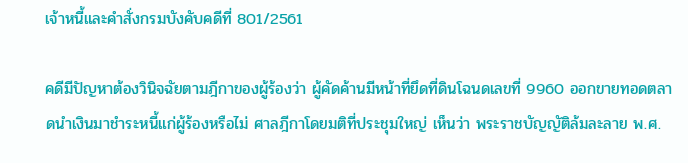เจ้าหนี้และคำสั่งกรมบังคับคดีที่ 801/2561

คดีมีปัญหาต้องวินิจฉัยตามฎีกาของผู้ร้องว่า ผู้คัดค้านมีหน้าที่ยึดที่ดินโฉนดเลขที่ 9960 ออกขายทอดตลาดนำเงินมาชำระหนี้แก่ผู้ร้องหรือไม่ ศาลฎีกาโดยมติที่ประชุมใหญ่ เห็นว่า พระราชบัญญัติล้มละลาย พ.ศ.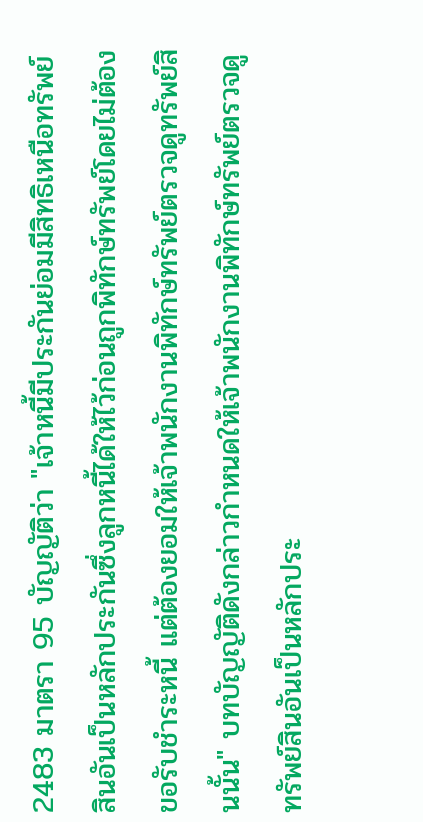2483 มาตรา 95 บัญญัติว่า "เจ้าหนี้มีประกันย่อมมีสิทธิเหนือทรัพย์สินอันเป็นหลักประกันซึ่งลูกหนี้ได้ให้ไว้ก่อนถูกพิทักษ์ทรัพย์โดยไม่ต้องขอรับชำระหนี้ แต่ต้องยอมให้เจ้าพนักงานพิทักษ์ทรัพย์ตรวจดูทรัพย์สินนั้น" บทบัญญัติดังกล่าวกำหนดให้เจ้าพนักงานพิทักษ์ทรัพย์ตรวจดูทรัพย์สินอันเป็นหลักประ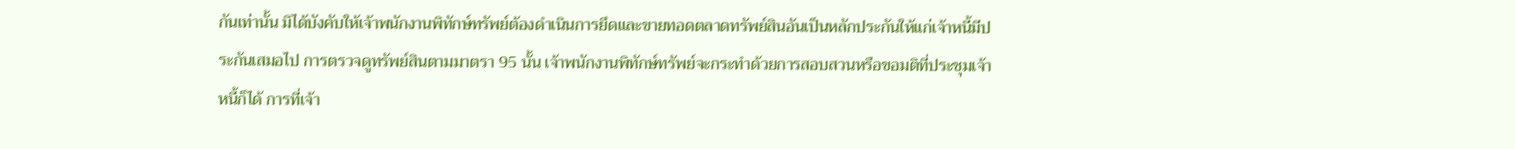กันเท่านั้น มิได้บังคับให้เจ้าพนักงานพิทักษ์ทรัพย์ต้องดำเนินการยึดและขายทอดตลาดทรัพย์สินอันเป็นหลักประกันให้แก่เจ้าหนี้มีประกันเสมอไป การตรวจดูทรัพย์สินตามมาตรา 95 นั้น เจ้าพนักงานพิทักษ์ทรัพย์จะกระทำด้วยการสอบสวนหรือขอมติที่ประชุมเจ้าหนี้ก็ได้ การที่เจ้า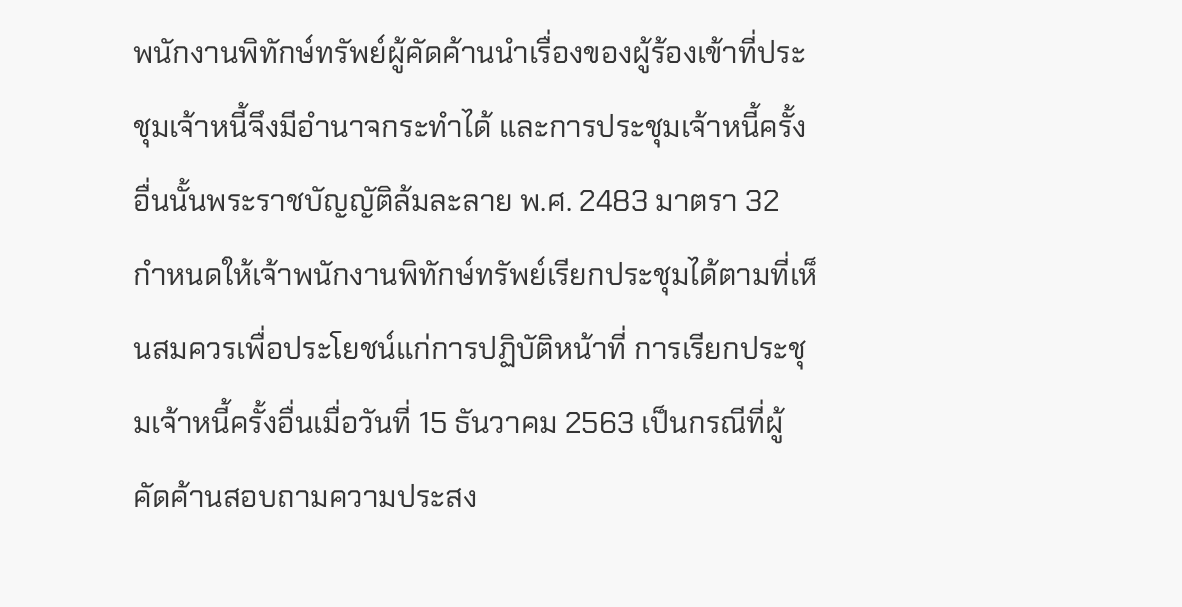พนักงานพิทักษ์ทรัพย์ผู้คัดค้านนำเรื่องของผู้ร้องเข้าที่ประชุมเจ้าหนี้จึงมีอำนาจกระทำได้ และการประชุมเจ้าหนี้ครั้งอื่นนั้นพระราชบัญญัติล้มละลาย พ.ศ. 2483 มาตรา 32 กำหนดให้เจ้าพนักงานพิทักษ์ทรัพย์เรียกประชุมได้ตามที่เห็นสมควรเพื่อประโยชน์แก่การปฏิบัติหน้าที่ การเรียกประชุมเจ้าหนี้ครั้งอื่นเมื่อวันที่ 15 ธันวาคม 2563 เป็นกรณีที่ผู้คัดค้านสอบถามความประสง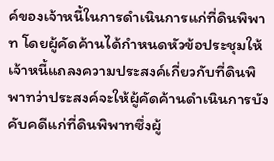ค์ของเจ้าหนี้ในการดำเนินการแก่ที่ดินพิพาท โดยผู้คัดค้านได้กำหนดหัวข้อประชุมให้เจ้าหนี้แถลงความประสงค์เกี่ยวกับที่ดินพิพาทว่าประสงค์จะให้ผู้คัดค้านดำเนินการบังคับคดีแก่ที่ดินพิพาทซึ่งผู้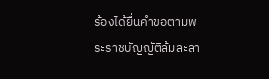ร้องได้ยื่นคำขอตามพระราชบัญญัติล้มละลา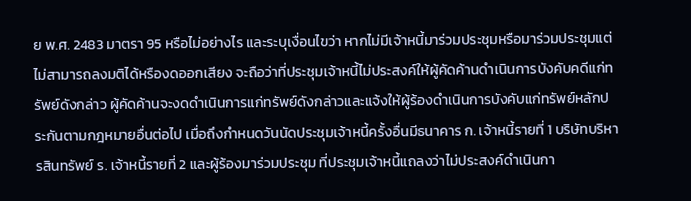ย พ.ศ. 2483 มาตรา 95 หรือไม่อย่างไร และระบุเงื่อนไขว่า หากไม่มีเจ้าหนี้มาร่วมประชุมหรือมาร่วมประชุมแต่ไม่สามารถลงมติได้หรืองดออกเสียง จะถือว่าที่ประชุมเจ้าหนี้ไม่ประสงค์ให้ผู้คัดค้านดำเนินการบังคับคดีแก่ทรัพย์ดังกล่าว ผู้คัดค้านจะงดดำเนินการแก่ทรัพย์ดังกล่าวและแจ้งให้ผู้ร้องดำเนินการบังคับแก่ทรัพย์หลักประกันตามกฎหมายอื่นต่อไป เมื่อถึงกำหนดวันนัดประชุมเจ้าหนี้ครั้งอื่นมีธนาคาร ก. เจ้าหนี้รายที่ 1 บริษัทบริหารสินทรัพย์ ร. เจ้าหนี้รายที่ 2 และผู้ร้องมาร่วมประชุม ที่ประชุมเจ้าหนี้แถลงว่าไม่ประสงค์ดำเนินกา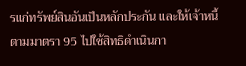รแก่ทรัพย์สินอันเป็นหลักประกัน และให้เจ้าหนี้ตามมาตรา 95 ไปใช้สิทธิดำเนินกา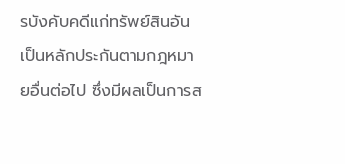รบังคับคดีแก่ทรัพย์สินอันเป็นหลักประกันตามกฎหมายอื่นต่อไป ซึ่งมีผลเป็นการส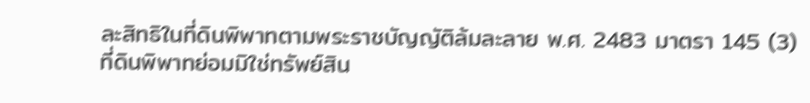ละสิทธิในที่ดินพิพาทตามพระราชบัญญัติล้มละลาย พ.ศ. 2483 มาตรา 145 (3) ที่ดินพิพาทย่อมมิใช่ทรัพย์สิน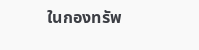ในกองทรัพ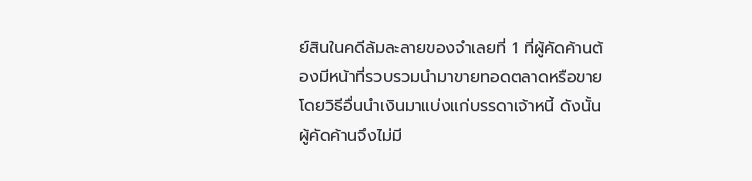ย์สินในคดีล้มละลายของจำเลยที่ 1 ที่ผู้คัดค้านต้องมีหน้าที่รวบรวมนำมาขายทอดตลาดหรือขายโดยวิธีอื่นนำเงินมาแบ่งแก่บรรดาเจ้าหนี้ ดังนั้น ผู้คัดค้านจึงไม่มี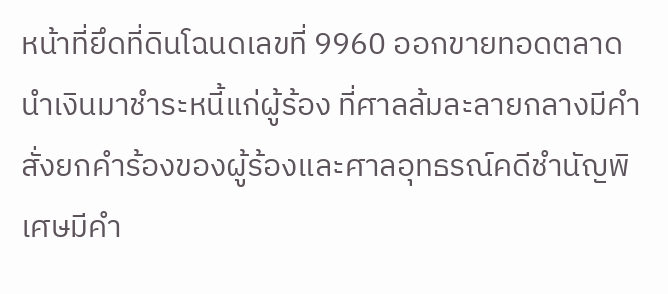หน้าที่ยึดที่ดินโฉนดเลขที่ 9960 ออกขายทอดตลาดนำเงินมาชำระหนี้แก่ผู้ร้อง ที่ศาลล้มละลายกลางมีคำสั่งยกคำร้องของผู้ร้องและศาลอุทธรณ์คดีชำนัญพิเศษมีคำ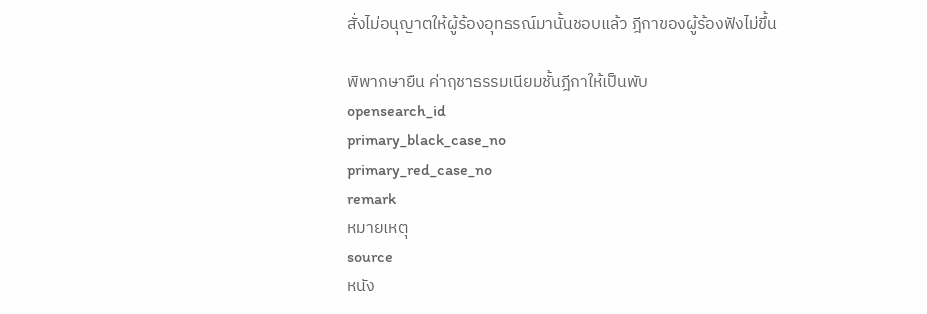สั่งไม่อนุญาตให้ผู้ร้องอุทธรณ์มานั้นชอบแล้ว ฎีกาของผู้ร้องฟังไม่ขึ้น

พิพากษายืน ค่าฤชาธรรมเนียมชั้นฎีกาให้เป็นพับ
opensearch_id
primary_black_case_no
primary_red_case_no
remark
หมายเหตุ
source
หนัง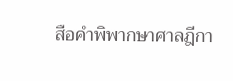สือคำพิพากษาศาลฎีกา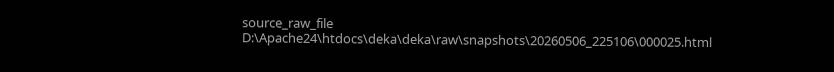source_raw_file
D:\Apache24\htdocs\deka\deka\raw\snapshots\20260506_225106\000025.html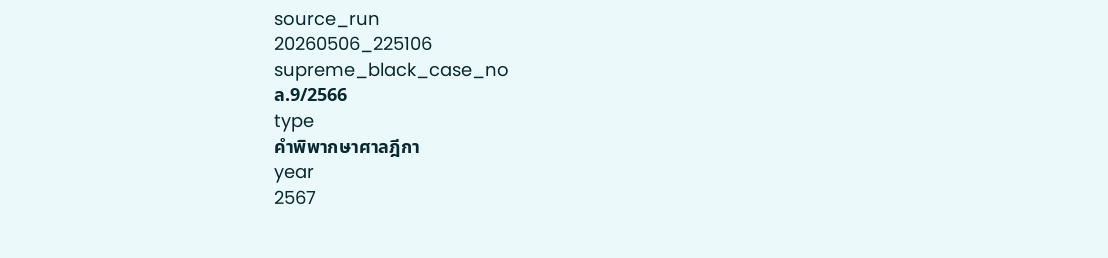source_run
20260506_225106
supreme_black_case_no
ล.9/2566
type
คำพิพากษาศาลฎีกา
year
2567